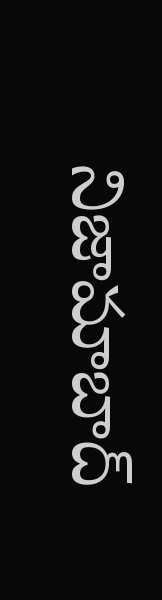నిజామాబాద్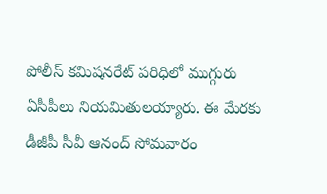పోలీస్ కమిషనరేట్ పరిధిలో ముగ్గురు ఏసీపీలు నియమితులయ్యారు. ఈ మేరకు డీజీపీ సీవీ ఆనంద్ సోమవారం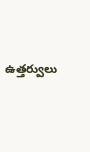ఉత్తర్వులు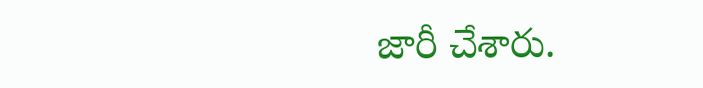జారీ చేశారు.